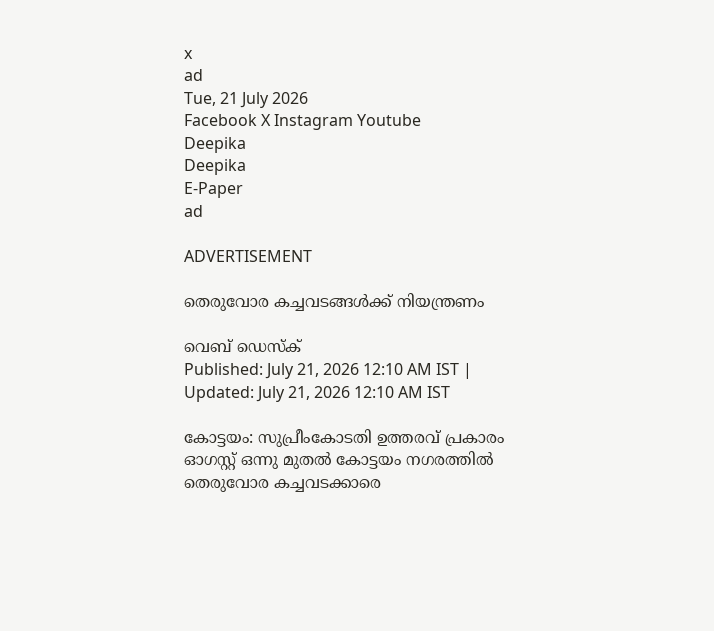x
ad
Tue, 21 July 2026
Facebook X Instagram Youtube
Deepika
Deepika
E-Paper
ad

ADVERTISEMENT

തെരുവോര കച്ചവടങ്ങൾക്ക് നിയന്ത്രണം

വെബ് ഡെസ്ക്
Published: July 21, 2026 12:10 AM IST | Updated: July 21, 2026 12:10 AM IST

കോട്ടയം: സുപ്രീംകോടതി ഉത്തരവ് പ്രകാരം ഓഗസ്റ്റ് ഒന്നു മുതല്‍ കോട്ടയം നഗരത്തില്‍ തെരുവോര കച്ചവടക്കാരെ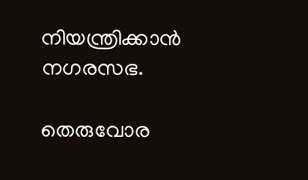നിയന്ത്രിക്കാന്‍ നഗരസഭ.

തെരുവോര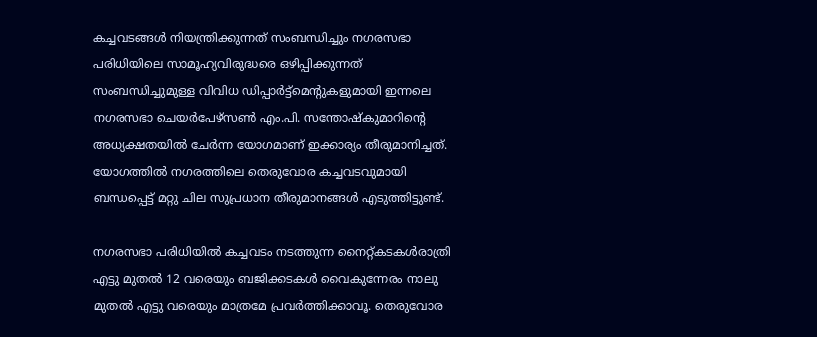കച്ചവടങ്ങള്‍ നിയന്ത്രിക്കുന്നത് സംബന്ധിച്ചും നഗരസഭാ പരിധിയിലെ സാമൂഹ്യവിരുദ്ധരെ ഒഴിപ്പിക്കുന്നത് സംബന്ധിച്ചുമുള്ള വിവിധ ഡിപ്പാര്‍ട്ട്‌മെന്‍റുകളുമായി ഇന്നലെ നഗരസഭാ ചെയര്‍പേഴ്‌സണ്‍ എം.പി. സന്തോഷ്‌കുമാറിന്‍റെ അധ്യക്ഷതയില്‍ ചേര്‍ന്ന യോഗമാണ് ഇക്കാര്യം തീരുമാനിച്ചത്. യോഗത്തില്‍ നഗരത്തിലെ തെരുവോര കച്ചവടവുമായി ബന്ധപ്പെട്ട് മറ്റു ചില സുപ്രധാന തീരുമാനങ്ങള്‍ എടുത്തിട്ടുണ്ട്.

നഗരസഭാ പരിധിയില്‍ കച്ചവടം നടത്തുന്ന നൈറ്റ്കടകള്‍രാത്രി എട്ടു മുതല്‍ 12 വരെയും ബജിക്കടകള്‍ വൈകുന്നേരം നാലു മുതല്‍ എട്ടു വരെയും മാത്രമേ പ്രവര്‍ത്തിക്കാവൂ. തെരുവോര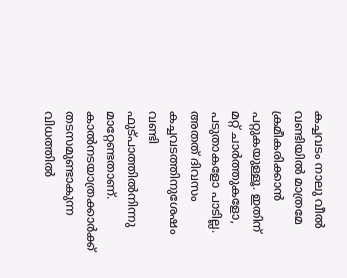കച്ചവടം നാലു വീല്‍ വണ്ടിയില്‍ മാത്രമേ ക്രമീകരിക്കാന്‍ പറ്റുകയുള്ളൂ. ഇതിന് മറ്റ് ചാര്‍ത്തുകളോ, പടുതാകളോ പാടില്ല. അതത് ദിവസം കച്ചവടത്തിനുശേഷം വണ്ടി ഫുട്പാത്തില്‍നിന്നു മാറ്റേണ്ടതാണ്. കാല്‍നടയാത്രക്കാര്‍ക്ക് തടസമുണ്ടാകുന്ന വിധത്തില്‍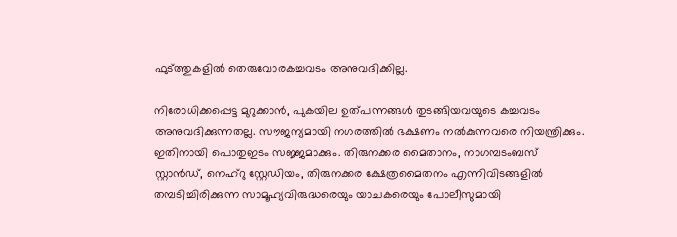ഫുട്ത്തുകളില്‍ തെരുവോരകച്ചവടം അനുവദിക്കില്ല.

നിരോധിക്കപ്പെട്ട മുറുക്കാന്‍, പുകയില ഉത്പന്നങ്ങൾ തുടങ്ങിയവയുടെ കച്ചവടം അനുവദിക്കുന്നതല്ല. സൗജന്യമായി നഗരത്തില്‍ ഭക്ഷണം നല്‍കുന്നവരെ നിയന്ത്രിക്കും.
ഇതിനായി പൊതുഇടം സജ്ജമാക്കും. തിരുനക്കര മൈതാനം, നാഗമ്പടംബസ് സ്റ്റാന്‍ഡ്, നെഹ്‌റു സ്റ്റേഡിയം, തിരുനക്കര ക്ഷേത്രമൈതനം എന്നിവിടങ്ങളില്‍ തമ്പടിച്ചിരിക്കുന്ന സാമൂഹ്യവിരുദ്ധരെയും യാചകരെയും പോലീസുമായി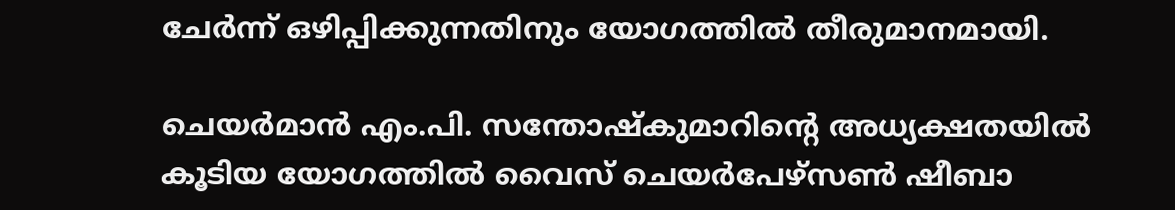ചേര്‍ന്ന് ഒഴിപ്പിക്കുന്നതിനും യോഗത്തില്‍ തീരുമാനമായി.

ചെയര്‍മാന്‍ എം.പി. സന്തോഷ്കുമാറിന്‍റെ അധ്യക്ഷതയില്‍ കൂടിയ യോഗത്തില്‍ വൈസ് ചെയര്‍പേഴ്‌സണ്‍ ഷീബാ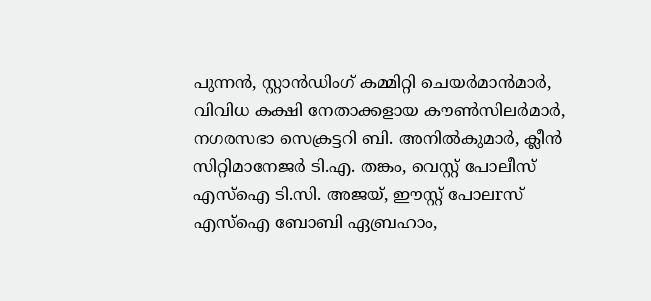പുന്നന്‍, സ്റ്റാന്‍ഡിംഗ് കമ്മിറ്റി ചെയര്‍മാന്‍മാര്‍, വിവിധ കക്ഷി നേതാക്കളായ കൗണ്‍സിലര്‍മാര്‍, നഗരസഭാ സെക്രട്ടറി ബി. അനില്‍കുമാര്‍, ക്ലീന്‍ സിറ്റിമാനേജര്‍ ടി.എ. തങ്കം, വെസ്റ്റ് പോലീസ് എസ്‌ഐ ടി.സി. അജയ്, ഈസ്റ്റ് പോലrസ് എസ്‌ഐ ബോബി ഏബ്രഹാം,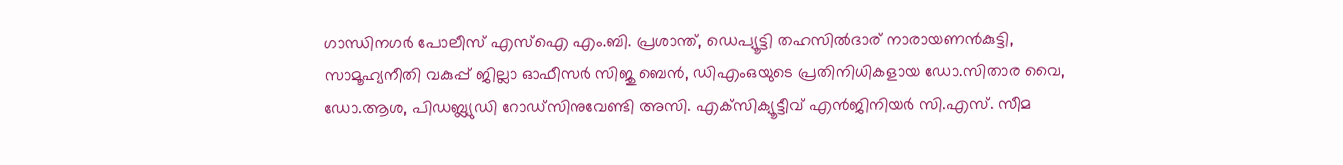ഗാന്ധിനഗര്‍ പോലീസ് എസ്‌ഐ എം.ബി. പ്രശാന്ത്, ഡെപ്യൂട്ടി തഹസില്‍ദാര് നാരായണന്‍കുട്ടി, സാമൂഹ്യനീതി വകുപ്പ് ജില്ലാ ഓഫീസര്‍ സിജു ബെന്‍, ഡിഎംഒയുടെ പ്രതിനിധികളായ ഡോ.സിതാര വൈ, ഡോ.ആശ, പിഡബ്ല്യുഡി റോഡ്‌സിനുവേണ്ടി അസി. എക്‌സിക്യൂട്ടീവ് എന്‍ജിനിയര്‍ സി.എസ്. സീമ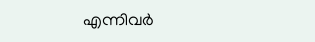എന്നിവര്‍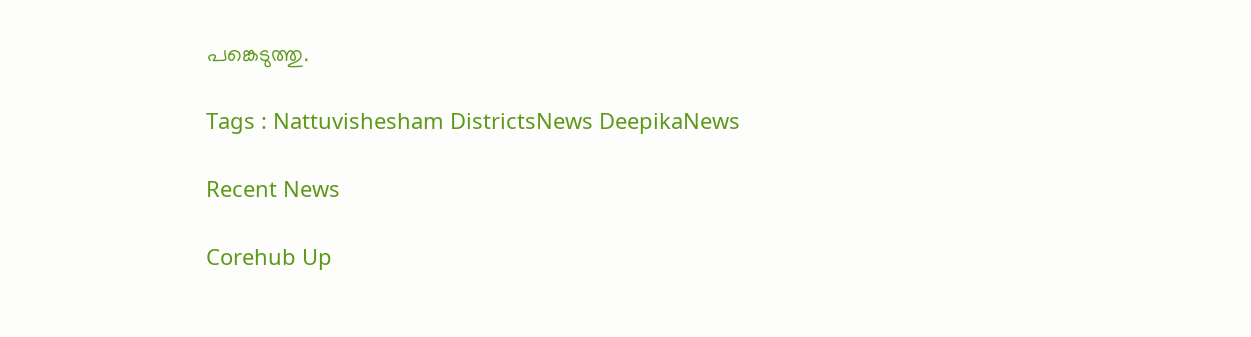പങ്കെടുത്തു.

Tags : Nattuvishesham DistrictsNews DeepikaNews

Recent News

Corehub Up